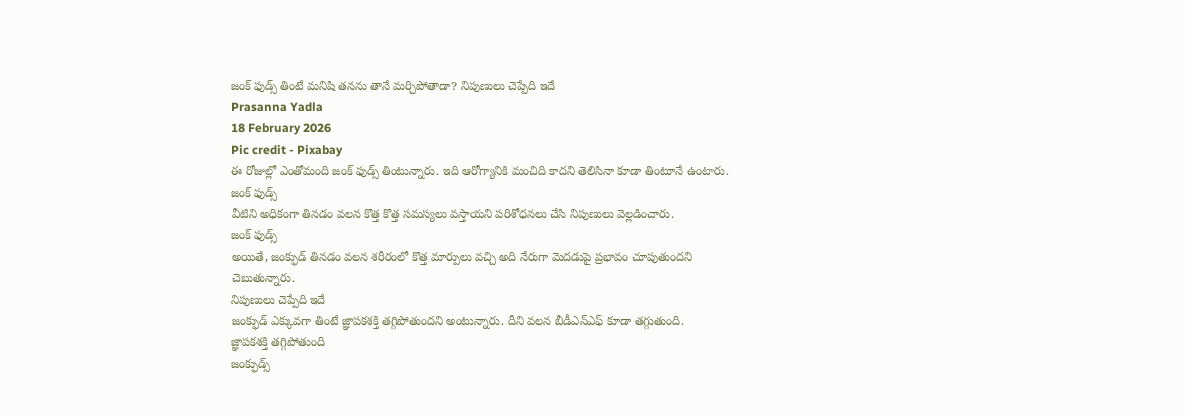జంక్ ఫుడ్స్ తింటే మనిషి తనను తానే మర్చిపోతాడా? నిపుణులు చెప్పేది ఇదే
Prasanna Yadla
18 February 2026
Pic credit - Pixabay
ఈ రోజుల్లో ఎంతోమంది జంక్ ఫుడ్స్ తింటున్నారు. ఇది ఆరోగ్యానికి మంచిది కాదని తెలిసినా కూడా తింటూనే ఉంటారు.
జంక్ ఫుడ్స్
వీటిని అధికంగా తినడం వలన కొత్త కొత్త సమస్యలు వస్తాయని పరిశోధనలు చేసి నిపుణులు వెల్లడించారు.
జంక్ ఫుడ్స్
అయితే, జంక్ఫుడ్ తినడం వలన శరీరంలో కొత్త మార్పులు వచ్చి అది నేరుగా మెదడుపై ప్రభావం చూపుతుందని చెబుతున్నారు.
నిపుణులు చెప్పేది ఇదే
జంక్ఫుడ్ ఎక్కువగా తింటే జ్ఞాపకశక్తి తగ్గిపోతుందని అంటున్నారు. దీని వలన బీడీఎన్ఎఫ్ కూడా తగ్గుతుంది.
జ్ఞాపకశక్తి తగ్గిపోతుంది
జంక్ఫుడ్స్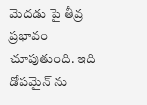మెదడు పై తీవ్ర ప్రభావం చూపుతుంది. ఇది డోపమైన్ ను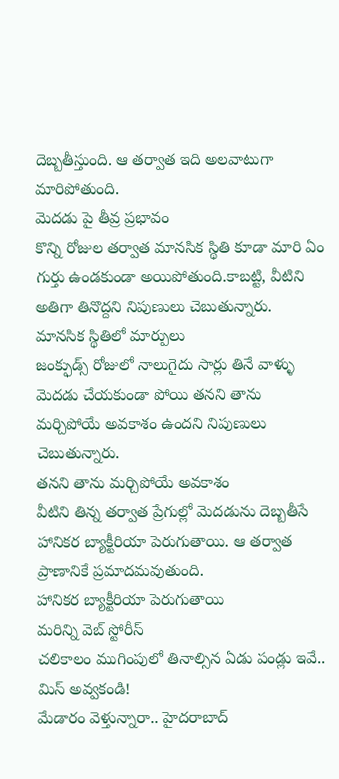దెబ్బతీస్తుంది. ఆ తర్వాత ఇది అలవాటుగా మారిపోతుంది.
మెదడు పై తీవ్ర ప్రభావం
కొన్ని రోజుల తర్వాత మానసిక స్థితి కూడా మారి ఏం గుర్తు ఉండకుండా అయిపోతుంది.కాబట్టి, వీటిని అతిగా తినొద్దని నిపుణులు చెబుతున్నారు.
మానసిక స్థితిలో మార్పులు
జంక్ఫుడ్స్ రోజులో నాలుగైదు సార్లు తినే వాళ్ళు మెదడు చేయకుండా పోయి తనని తాను మర్చిపోయే అవకాశం ఉందని నిపుణులు చెబుతున్నారు.
తనని తాను మర్చిపోయే అవకాశం
వీటిని తిన్న తర్వాత ప్రేగుల్లో మెదడును దెబ్బతీసే హానికర బ్యాక్టీరియా పెరుగుతాయి. ఆ తర్వాత ప్రాణానికే ప్రమాదమవుతుంది.
హానికర బ్యాక్టీరియా పెరుగుతాయి
మరిన్ని వెబ్ స్టోరీస్
చలికాలం ముగింపులో తినాల్సిన ఏడు పండ్లు ఇవే.. మిస్ అవ్వకండి!
మేడారం వెళ్తున్నారా.. హైదరాబాద్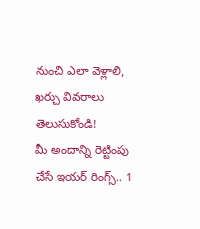నుంచి ఎలా వెళ్లాలి, ఖర్చు వివరాలు తెలుసుకోండి!
మీ అందాన్ని రెట్టింపు చేసే ఇయర్ రింగ్స్.. 1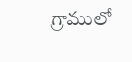గ్రాములో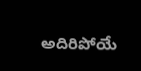అదిరిపోయే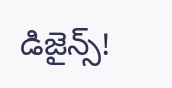డిజైన్స్!